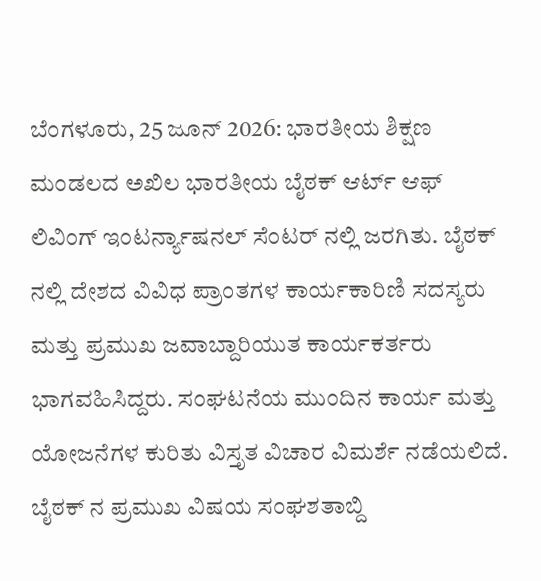ಬೆಂಗಳೂರು, 25 ಜೂನ್ 2026: ಭಾರತೀಯ ಶಿಕ್ಷಣ ಮಂಡಲದ ಅಖಿಲ ಭಾರತೀಯ ಬೈಠಕ್ ಆರ್ಟ್ ಆಫ್ ಲಿವಿಂಗ್ ಇಂಟರ್ನ್ಯಾಷನಲ್ ಸೆಂಟರ್ ನಲ್ಲಿ ಜರಗಿತು. ಬೈಠಕ್ ನಲ್ಲಿ ದೇಶದ ವಿವಿಧ ಪ್ರಾಂತಗಳ ಕಾರ್ಯಕಾರಿಣಿ ಸದಸ್ಯರು ಮತ್ತು ಪ್ರಮುಖ ಜವಾಬ್ದಾರಿಯುತ ಕಾರ್ಯಕರ್ತರು ಭಾಗವಹಿಸಿದ್ದರು. ಸಂಘಟನೆಯ ಮುಂದಿನ ಕಾರ್ಯ ಮತ್ತು ಯೋಜನೆಗಳ ಕುರಿತು ವಿಸ್ತೃತ ವಿಚಾರ ವಿಮರ್ಶೆ ನಡೆಯಲಿದೆ. ಬೈಠಕ್ ನ ಪ್ರಮುಖ ವಿಷಯ ಸಂಘಶತಾಬ್ದಿ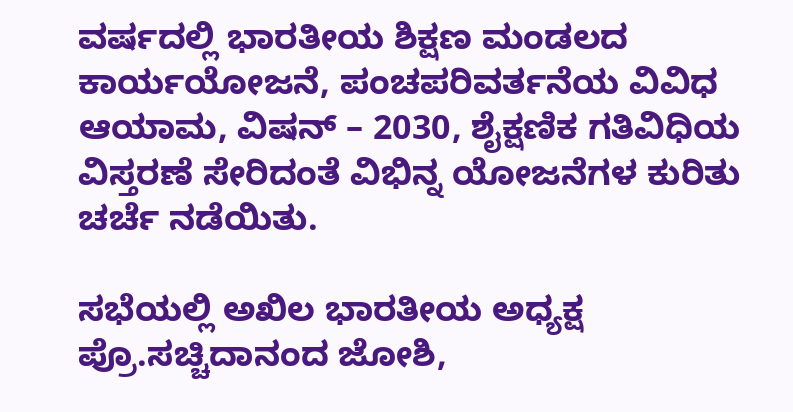ವರ್ಷದಲ್ಲಿ ಭಾರತೀಯ ಶಿಕ್ಷಣ ಮಂಡಲದ ಕಾರ್ಯಯೋಜನೆ, ಪಂಚಪರಿವರ್ತನೆಯ ವಿವಿಧ ಆಯಾಮ, ವಿಷನ್ – 2030, ಶೈಕ್ಷಣಿಕ ಗತಿವಿಧಿಯ ವಿಸ್ತರಣೆ ಸೇರಿದಂತೆ ವಿಭಿನ್ನ ಯೋಜನೆಗಳ ಕುರಿತು ಚರ್ಚೆ ನಡೆಯಿತು.

ಸಭೆಯಲ್ಲಿ ಅಖಿಲ ಭಾರತೀಯ ಅಧ್ಯಕ್ಷ ಪ್ರೊ.ಸಚ್ಚಿದಾನಂದ ಜೋಶಿ,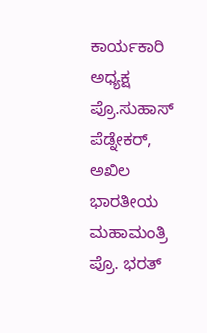ಕಾರ್ಯಕಾರಿ ಅಧ್ಯಕ್ಷ ಪ್ರೊ.ಸುಹಾಸ್ ಪೆಡ್ನೇಕರ್, ಅಖಿಲ ಭಾರತೀಯ ಮಹಾಮಂತ್ರಿ ಪ್ರೊ. ಭರತ್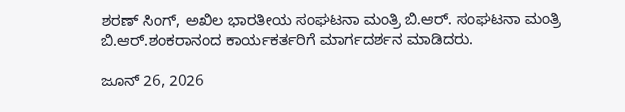ಶರಣ್ ಸಿಂಗ್, ಅಖಿಲ ಭಾರತೀಯ ಸಂಘಟನಾ ಮಂತ್ರಿ ಬಿ.ಆರ್. ಸಂಘಟನಾ ಮಂತ್ರಿ ಬಿ.ಆರ್‌.ಶಂಕರಾನಂದ ಕಾರ್ಯಕರ್ತರಿಗೆ ಮಾರ್ಗದರ್ಶನ ಮಾಡಿದರು.

ಜೂನ್ 26, 2026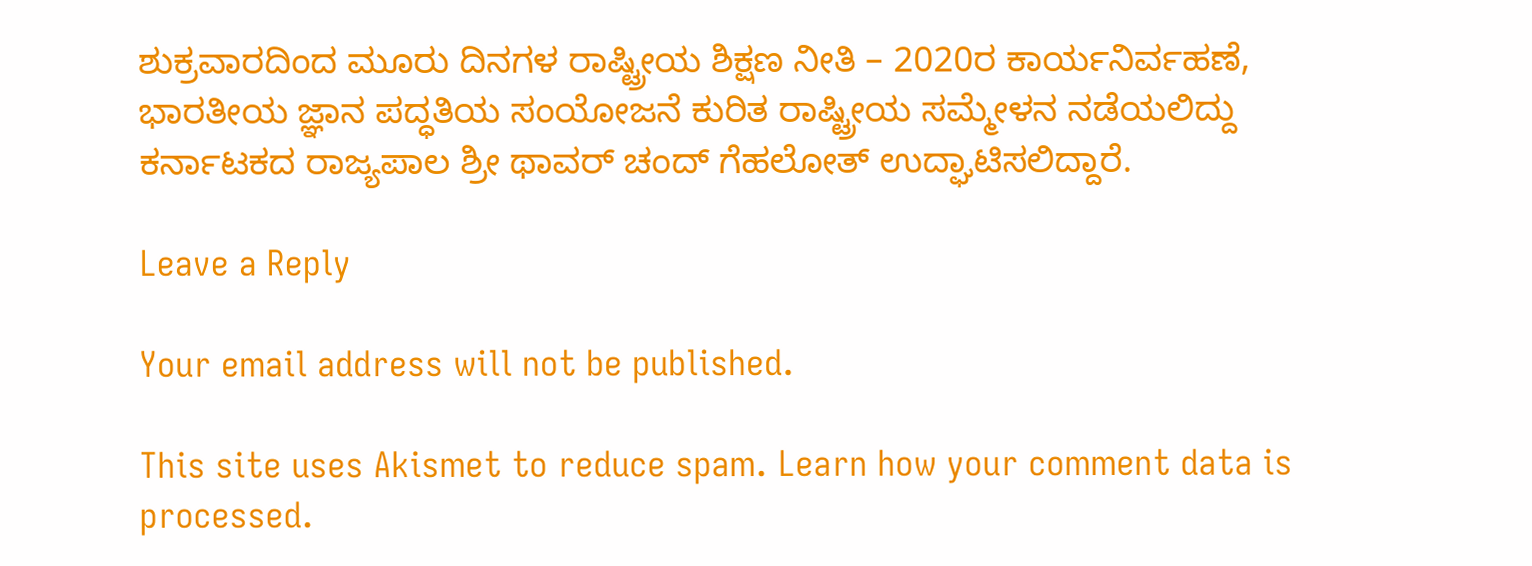ಶುಕ್ರವಾರದಿಂದ ಮೂರು ದಿನಗಳ ರಾಷ್ಟ್ರೀಯ ಶಿಕ್ಷಣ ನೀತಿ‌ – 2020ರ ಕಾರ್ಯನಿರ್ವಹಣೆ, ಭಾರತೀಯ ಜ್ಞಾನ ಪದ್ಧತಿಯ ಸಂಯೋಜನೆ ಕುರಿತ ರಾಷ್ಟ್ರೀಯ ಸಮ್ಮೇಳನ ನಡೆಯಲಿದ್ದು ಕರ್ನಾಟಕದ ರಾಜ್ಯಪಾಲ ಶ್ರೀ ಥಾವರ್ ಚಂದ್ ಗೆಹಲೋತ್ ಉದ್ಘಾಟಿಸಲಿದ್ದಾರೆ.

Leave a Reply

Your email address will not be published.

This site uses Akismet to reduce spam. Learn how your comment data is processed.